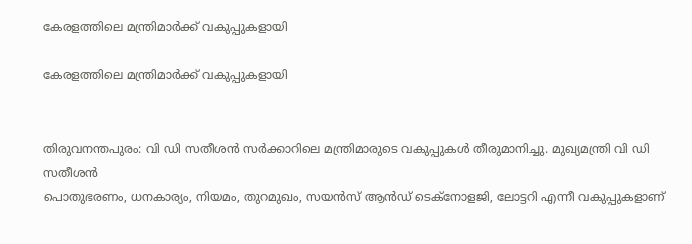കേരളത്തിലെ മന്ത്രിമാർക്ക് വകുപ്പുകളായി

കേരളത്തിലെ മന്ത്രിമാർക്ക് വകുപ്പുകളായി


തിരുവനന്തപുരം: വി ഡി സതീശൻ സർക്കാറിലെ മന്ത്രിമാരുടെ വകുപ്പുകൾ തീരുമാനിച്ചു. മുഖ്യമന്ത്രി വി ഡി സതീശൻ
പൊതുഭരണം, ധനകാര്യം, നിയമം, തുറമുഖം, സയന്‍സ് ആന്‍ഡ് ടെക്‌നോളജി, ലോട്ടറി എന്നീ വകുപ്പുകളാണ്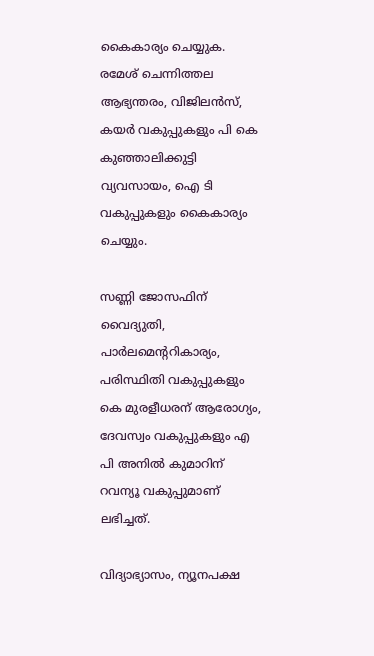കൈകാര്യം ചെയ്യുക.  രമേശ് ചെന്നിത്തല ആഭ്യന്തരം, വിജിലന്‍സ്, കയര്‍ വകുപ്പുകളും പി കെ  കുഞ്ഞാലിക്കുട്ടി വ്യവസായം, ഐ ടി  വകുപ്പുകളും കൈകാര്യം ചെയ്യും.

സണ്ണി ജോസഫിന് വൈദ്യുതി, പാര്‍ലമെന്ററികാര്യം, പരിസ്ഥിതി വകുപ്പുകളും കെ മുരളീധരന് ആരോഗ്യം, ദേവസ്വം വകുപ്പുകളും എ പി അനിൽ കുമാറിന്  റവന്യൂ വകുപ്പുമാണ് ലഭിച്ചത്.

വിദ്യാഭ്യാസം, ന്യൂനപക്ഷ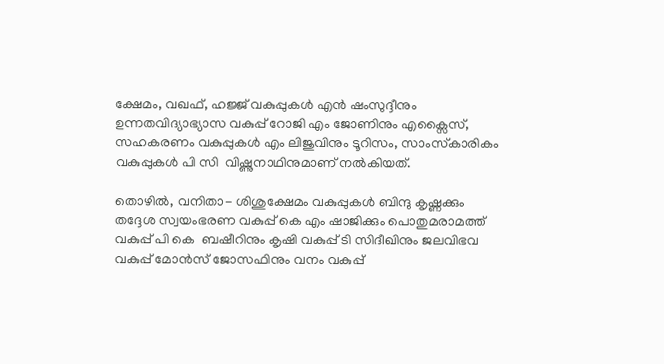ക്ഷേമം, വഖഫ്, ഹജ്ജ് വകുപ്പുകള്‍ എന്‍ ഷംസുദ്ദീനും ഉന്നതവിദ്യാഭ്യാസ വകുപ്പ് റോജി എം ജോണിനും എക്സൈസ്, സഹകരണം വകുപ്പുകള്‍ എം ലിജുവിനും ടൂറിസം, സാംസ്‌കാരികം വകുപ്പുകള്‍ പി സി  വിഷ്ണുനാഥിനുമാണ് നൽകിയത്.

തൊഴില്‍, വനിതാ- ശിശുക്ഷേമം വകുപ്പുകള്‍ ബിന്ദു കൃഷ്ണക്കും തദ്ദേശ സ്വയംഭരണ വകുപ്പ് കെ എം ഷാജിക്കും പൊതുമരാമത്ത് വകുപ്പ് പി കെ  ബഷീറിനും കൃഷി വകുപ്പ് ടി സിദീഖിനും ജലവിഭവ വകുപ്പ് മോന്‍സ് ജോസഫിനും വനം വകുപ്പ്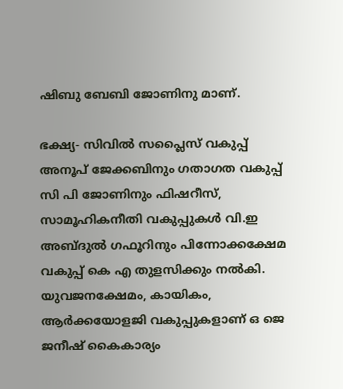ഷിബു ബേബി ജോണിനു മാണ്.

ഭക്ഷ്യ- സിവില്‍ സപ്ലൈസ് വകുപ്പ് അനൂപ് ജേക്കബിനും ഗതാഗത വകുപ്പ് സി പി ജോണിനും ഫിഷറീസ്, സാമൂഹികനീതി വകുപ്പുകള്‍ വി.ഇ അബ്ദുല്‍ ഗഫൂറിനും പിന്നോക്കക്ഷേമ വകുപ്പ് കെ എ തുളസിക്കും നല്‍കി. യുവജനക്ഷേമം, കായികം, ആര്‍ക്കയോളജി വകുപ്പുകളാണ് ഒ ജെ ജനീഷ് കൈകാര്യം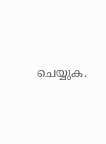ചെയ്യുക.